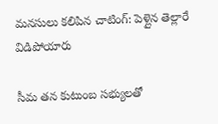మనసులు కలిపిన చాటింగ్: పెళ్లైన తెల్లారే విడిపోయారు

సీమ తన కుటుంబ సభ్యులతో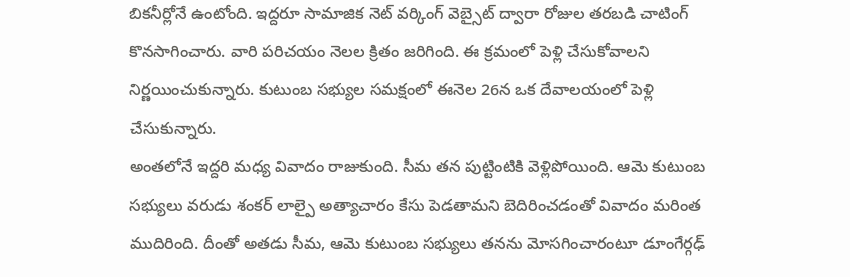బికనీర్లోనే ఉంటోంది. ఇద్దరూ సామాజిక నెట్ వర్కింగ్ వెబ్సైట్ ద్వారా రోజుల తరబడి చాటింగ్ కొనసాగించారు. వారి పరిచయం నెలల క్రితం జరిగింది. ఈ క్రమంలో పెళ్లి చేసుకోవాలని నిర్ణయించుకున్నారు. కుటుంబ సభ్యుల సమక్షంలో ఈనెల 26న ఒక దేవాలయంలో పెళ్లి చేసుకున్నారు.
అంతలోనే ఇద్దరి మధ్య వివాదం రాజుకుంది. సీమ తన పుట్టింటికి వెళ్లిపోయింది. ఆమె కుటుంబ సభ్యులు వరుడు శంకర్ లాల్పై అత్యాచారం కేసు పెడతామని బెదిరించడంతో వివాదం మరింత ముదిరింది. దీంతో అతడు సీమ, ఆమె కుటుంబ సభ్యులు తనను మోసగించారంటూ డూంగేర్గఢ్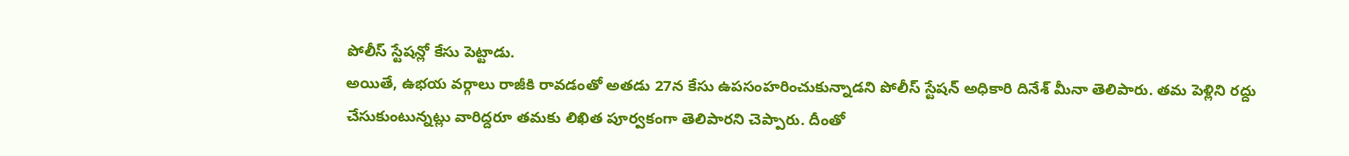పోలీస్ స్టేషన్లో కేసు పెట్టాడు.
అయితే, ఉభయ వర్గాలు రాజీకి రావడంతో అతడు 27న కేసు ఉపసంహరించుకున్నాడని పోలీస్ స్టేషన్ అధికారి దినేశ్ మీనా తెలిపారు. తమ పెళ్లిని రద్దు చేసుకుంటున్నట్లు వారిద్దరూ తమకు లిఖిత పూర్వకంగా తెలిపారని చెప్పారు. దీంతో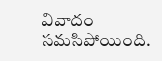వివాదం సమసిపోయింది.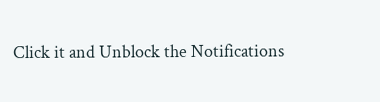Click it and Unblock the Notifications